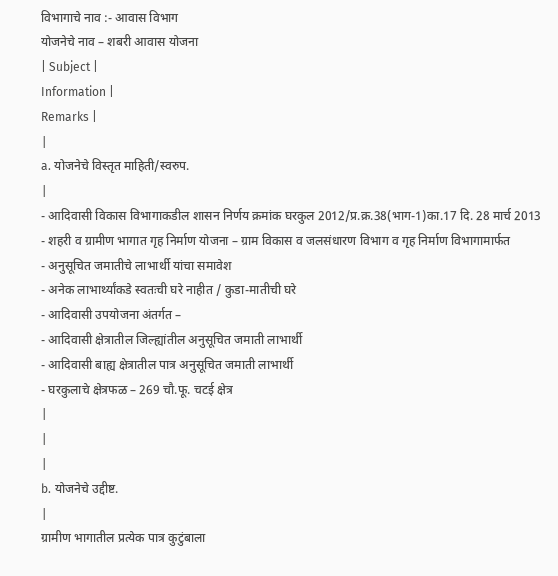विभागाचे नाव :- आवास विभाग
योजनेचे नाव – शबरी आवास योजना
| Subject |
Information |
Remarks |
|
a. योजनेचे विस्तृत माहिती/स्वरुप.
|
- आदिवासी विकास विभागाकडील शासन निर्णय क्रमांक घरकुल 2012/प्र.क्र.38(भाग-1)का.17 दि. 28 मार्च 2013
- शहरी व ग्रामीण भागात गृह निर्माण योजना – ग्राम विकास व जलसंधारण विभाग व गृह निर्माण विभागामार्फत
- अनुसूचित जमातीचे लाभार्थी यांचा समावेश
- अनेक लाभार्थ्यांकडे स्वतःची घरे नाहीत / कुडा-मातीची घरे
- आदिवासी उपयोजना अंतर्गत –
- आदिवासी क्षेत्रातील जिल्ह्यांतील अनुसूचित जमाती लाभार्थी
- आदिवासी बाह्य क्षेत्रातील पात्र अनुसूचित जमाती लाभार्थी
- घरकुलाचे क्षेत्रफळ – 269 चौ.फू. चटई क्षेत्र
|
|
|
b. योजनेचे उद्दीष्ट.
|
ग्रामीण भागातील प्रत्येक पात्र कुटुंबाला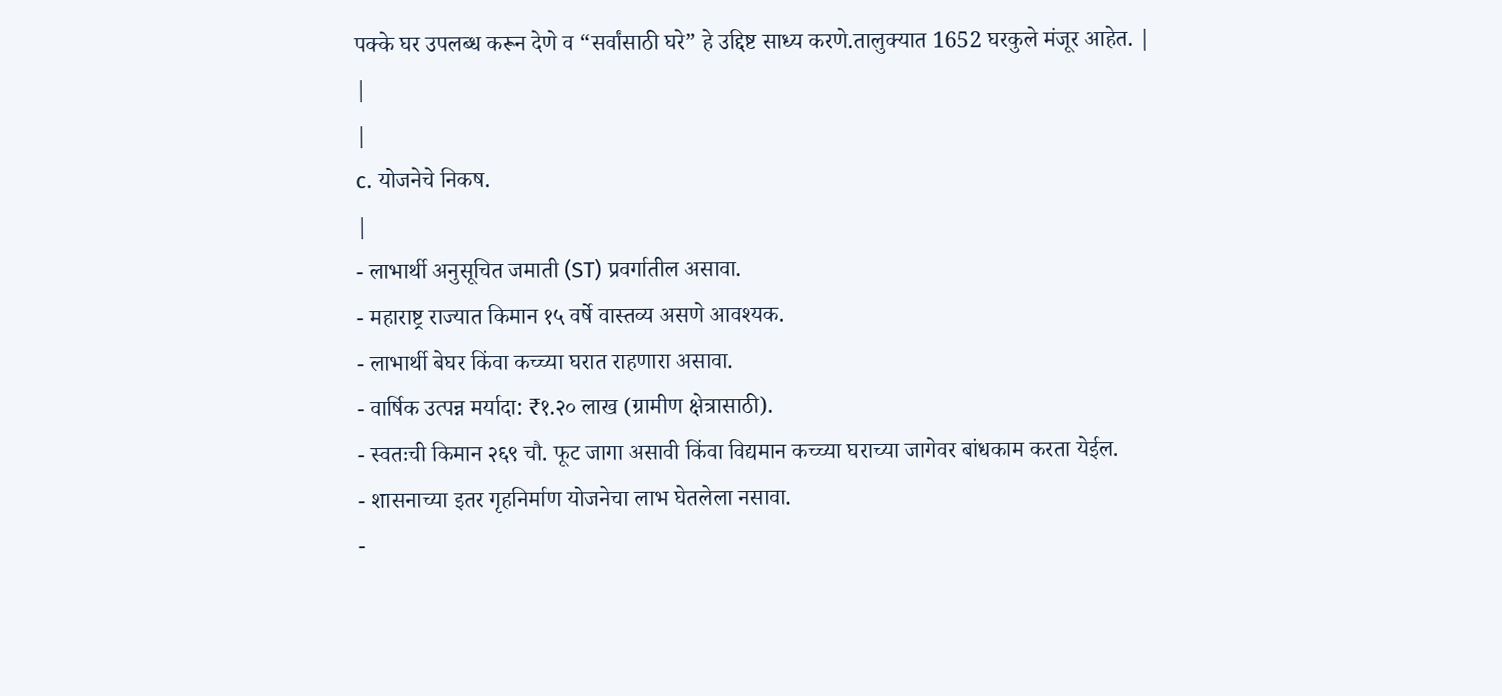पक्के घर उपलब्ध करून देणे व “सर्वांसाठी घरे” हे उद्दिष्ट साध्य करणे.तालुक्यात 1652 घरकुले मंजूर आहेत. |
|
|
c. योजनेचे निकष.
|
- लाभार्थी अनुसूचित जमाती (ST) प्रवर्गातील असावा.
- महाराष्ट्र राज्यात किमान १५ वर्षे वास्तव्य असणे आवश्यक.
- लाभार्थी बेघर किंवा कच्च्या घरात राहणारा असावा.
- वार्षिक उत्पन्न मर्यादा: ₹१.२० लाख (ग्रामीण क्षेत्रासाठी).
- स्वतःची किमान २६९ चौ. फूट जागा असावी किंवा विद्यमान कच्च्या घराच्या जागेवर बांधकाम करता येईल.
- शासनाच्या इतर गृहनिर्माण योजनेचा लाभ घेतलेला नसावा.
-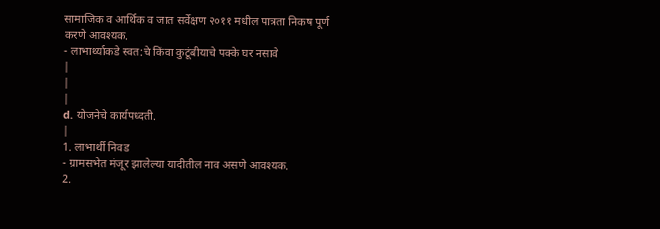सामाजिक व आर्थिक व जात सर्वेक्षण २०११ मधील पात्रता निकष पूर्ण करणे आवश्यक.
- लाभार्थ्याकडे स्वत:चे किंवा कुटूंबीयाचे पक्के घर नसावे
|
|
|
d. योजनेचे कार्यपध्दती.
|
1. लाभार्थी निवड
- ग्रामसभेत मंजूर झालेल्या यादीतील नाव असणे आवश्यक.
2.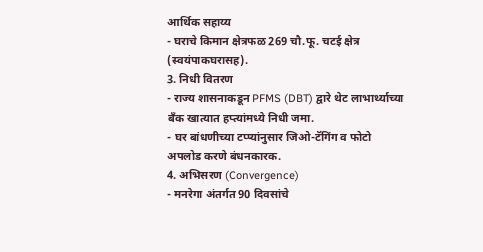आर्थिक सहाय्य
- घराचे किमान क्षेत्रफळ 269 चौ.फू. चटई क्षेत्र
(स्वयंपाकघरासह).
3. निधी वितरण
- राज्य शासनाकडून PFMS (DBT) द्वारे थेट लाभार्थ्याच्या बँक खात्यात हप्त्यांमध्ये निधी जमा.
- घर बांधणीच्या टप्प्यांनुसार जिओ-टॅगिंग व फोटो अपलोड करणे बंधनकारक.
4. अभिसरण (Convergence)
- मनरेगा अंतर्गत 90 दिवसांचे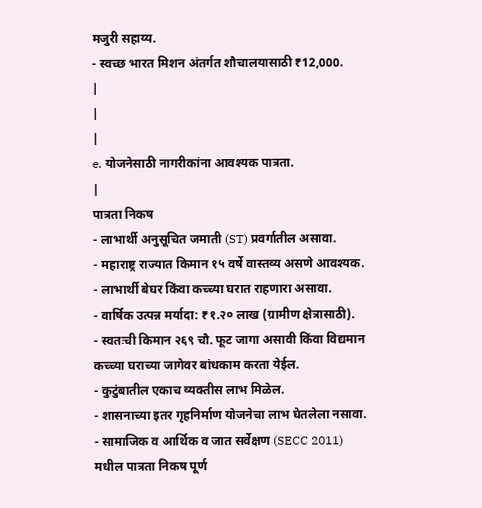मजुरी सहाय्य.
- स्वच्छ भारत मिशन अंतर्गत शौचालयासाठी ₹12,000.
|
|
|
e. योजनेसाठी नागरीकांना आवश्यक पात्रता.
|
पात्रता निकष
- लाभार्थी अनुसूचित जमाती (ST) प्रवर्गातील असावा.
- महाराष्ट्र राज्यात किमान १५ वर्षे वास्तव्य असणे आवश्यक.
- लाभार्थी बेघर किंवा कच्च्या घरात राहणारा असावा.
- वार्षिक उत्पन्न मर्यादा: ₹१.२० लाख (ग्रामीण क्षेत्रासाठी).
- स्वतःची किमान २६९ चौ. फूट जागा असावी किंवा विद्यमान कच्च्या घराच्या जागेवर बांधकाम करता येईल.
- कुटुंबातील एकाच व्यक्तीस लाभ मिळेल.
- शासनाच्या इतर गृहनिर्माण योजनेचा लाभ घेतलेला नसावा.
- सामाजिक व आर्थिक व जात सर्वेक्षण (SECC 2011) मधील पात्रता निकष पूर्ण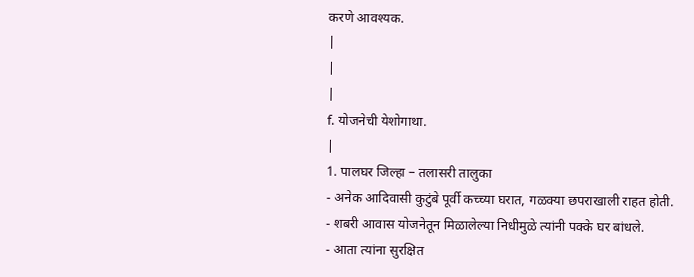करणे आवश्यक.
|
|
|
f. योजनेची येशोगाथा.
|
1. पालघर जिल्हा – तलासरी तालुका
- अनेक आदिवासी कुटुंबे पूर्वी कच्च्या घरात, गळक्या छपराखाली राहत होती.
- शबरी आवास योजनेतून मिळालेल्या निधीमुळे त्यांनी पक्के घर बांधले.
- आता त्यांना सुरक्षित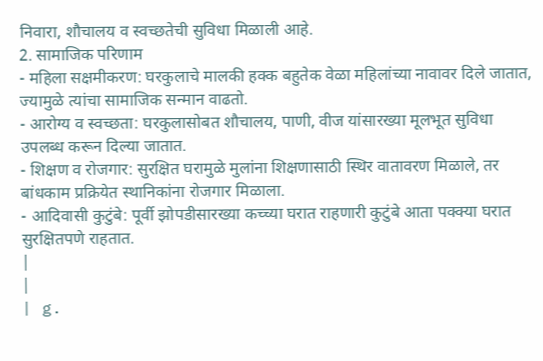निवारा, शौचालय व स्वच्छतेची सुविधा मिळाली आहे.
2. सामाजिक परिणाम
- महिला सक्षमीकरण: घरकुलाचे मालकी हक्क बहुतेक वेळा महिलांच्या नावावर दिले जातात, ज्यामुळे त्यांचा सामाजिक सन्मान वाढतो.
- आरोग्य व स्वच्छता: घरकुलासोबत शौचालय, पाणी, वीज यांसारख्या मूलभूत सुविधा उपलब्ध करून दिल्या जातात.
- शिक्षण व रोजगार: सुरक्षित घरामुळे मुलांना शिक्षणासाठी स्थिर वातावरण मिळाले, तर बांधकाम प्रक्रियेत स्थानिकांना रोजगार मिळाला.
- आदिवासी कुटुंबे: पूर्वी झोपडीसारख्या कच्च्या घरात राहणारी कुटुंबे आता पक्क्या घरात सुरक्षितपणे राहतात.
|
|
| g.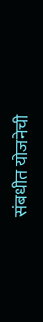संबधीत योजनेची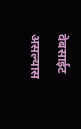वेबसाईट असल्यास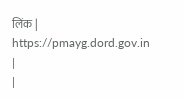लिंक |
https://pmayg.dord.gov.in |
|